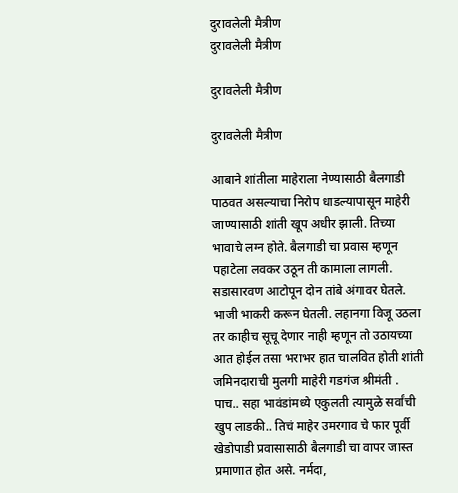दुरावलेली मैत्रीण
दुरावलेली मैत्रीण

दुरावलेली मैत्रीण

दुरावलेली मैत्रीण

आबाने शांतीला माहेराला नेण्यासाठी बैलगाडी पाठवत असल्याचा निरोप धाडल्यापासून माहेरी जाण्यासाठी शांती खूप अधीर झाली. तिच्या भावाचे लग्न होते. बैलगाडी चा प्रवास म्हणून पहाटेला लवकर उठून ती कामाला लागली. सडासारवण आटोपून दोन तांबे अंगावर घेतले. भाजी भाकरी करून घेतली. लहानगा विजू उठला तर काहीच सूचू देणार नाही म्हणून तो उठायच्या आत होईल तसा भराभर हात चालवित होती शांती जमिनदाराची मुलगी माहेरी गडगंज श्रीमंती . पाच.. सहा भावंडांमध्ये एकुलती त्यामुळे सर्वांची खुप लाडकी.. तिचं माहेर उमरगाव चे फार पूर्वी खेडोपाडी प्रवासासाठी बैलगाडी चा वापर जास्त प्रमाणात होत असे. नर्मदा,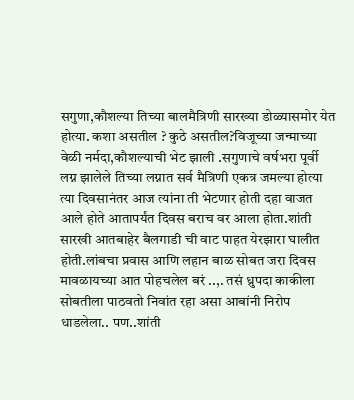सगुणा,कौशल्या तिच्या बालमैत्रिणी सारख्या डोळ्यासमोर येत होत्या. कशा असतील ? कुठे असतील?विजूच्या जन्माच्या वेळी नर्मदा,कौशल्याची भेट झाली .सगुणाचे वर्षभरा पूर्वी लग्न झालेले तिच्या लग्नात ‌सर्व मैत्रिणी एकत्र जमल्या होत्या त्या दिवसानंतर आज त्यांना ती भेटणार होती दहा वाजत आले होते आतापर्यंत दिवस बराच वर आला होता.शांती सारखी आतबाहेर बैलगाडी ची वाट पाहत येरझारा घालीत होती.लांबचा प्रवास आणि लहान बाळ सोबत जरा दिवस मावळायच्या आत पोहचलेल बरं ..,. तसं ध्रुपदा काकीला सोबतीला पाठवतो निवांत रहा असा आबांनी निरोप धाडलेला.. पण..शांती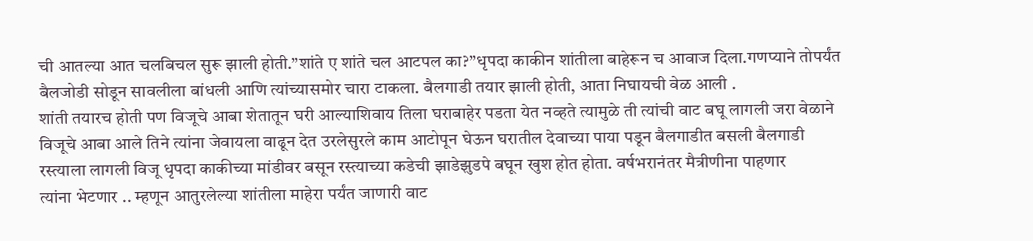ची आतल्या आत चलबिचल सुरू झाली होती.”शांते ए शांते चल आटपल का?”धृपदा काकीन शांतीला बाहेरून च आवाज दिला.गणप्याने तोपर्यंत बैलजोडी सोडून सावलीला बांधली आणि त्यांच्यासमोर चारा टाकला. बैलगाडी तयार झाली होती, आता निघायची वेळ आली .
शांती तयारच होती पण विजूचे आबा शेतातून घरी आल्याशिवाय तिला घराबाहेर पडता येत नव्हते त्यामुळे ती त्यांची वाट बघू लागली जरा वेळाने विजूचे आबा आले तिने त्यांना जेवायला वाढून देत उरलेसुरले काम आटोपून घेऊन घरातील देवाच्या पाया पडून बैलगाडीत बसली बैलगाडी रस्त्याला लागली विजू धृपदा काकीच्या मांडीवर बसून रस्त्याच्या कडेची झाडेझुडपे बघून खुश होत होता. वर्षभरानंतर मैत्रीणीना ‌पाहणार
त्यांना भेटणार .. म्हणून आतुरलेल्या शांतीला माहेरा पर्यंत जाणारी वाट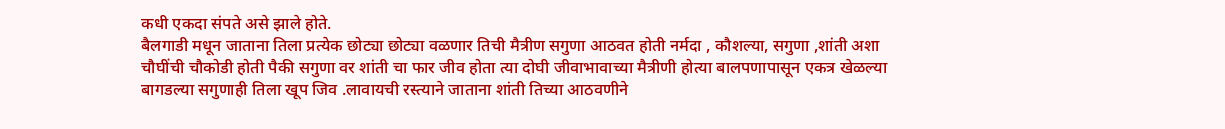कधी एकदा संपते असे झाले होते.
बैलगाडी मधून जाताना तिला प्रत्येक छोट्या छोट्या वळणार तिची मैत्रीण सगुणा आठवत होती नर्मदा , कौशल्या, सगुणा ,शांती अशा चौघींची चौकोडी होती पैकी सगुणा वर शांती चा फार जीव होता त्या दोघी जीवाभावाच्या मैत्रीणी होत्या बालपणापासून एकत्र खेळल्या बागडल्या सगुणाही तिला खूप जिव .लावायची रस्त्याने जाताना शांती तिच्या आठवणीने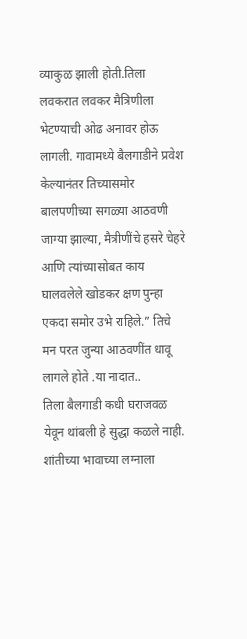व्याकुळ झाली होती.तिला लवकरात लवकर मैत्रिणीला भेटण्याची ओढ अनावर होऊ लागली. गावामध्ये बैलगाडीने प्रवेश केल्यानंतर तिच्यासमोर बालपणीच्या सगळ्या आठवणी जाग्या झाल्या, मैत्रीणींचे हसरे चेहरे आणि त्यांच्यासोबत काय घालवलेले खोडकर क्षण पुन्हा एकदा समोर उभे राहिले.” तिचे मन परत जुन्या आठवणींत धावू लागले होते .या नादात..
तिला बैलगाडी कधी घराजवळ येवून थांबली हे सुद्धा कळले नाही. शांतीच्या भावाच्या लग्नाला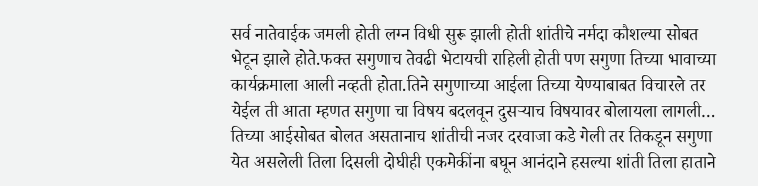सर्व नातेवाईक जमली होती लग्न विधी सुरू झाली होती शांतीचे नर्मदा कौशल्या सोबत भेटून झाले होते.फक्त सगुणाच तेवढी भेटायची राहिली होती पण सगुणा तिच्या भावाच्या कार्यक्रमाला आली नव्हती होता.तिने सगुणाच्या आईला तिच्या येण्याबाबत विचारले तर येईल ती आता म्हणत सगुणा चा विषय बदलवून दुसऱ्याच विषयावर बोलायला लागली…
तिच्या आईसोबत बोलत असतानाच शांतीची नजर दरवाजा कडे गेली तर तिकडून सगुणा येत असलेली तिला दिसली दोघीही एकमेकींना बघून आनंदाने हसल्या शांती तिला हाताने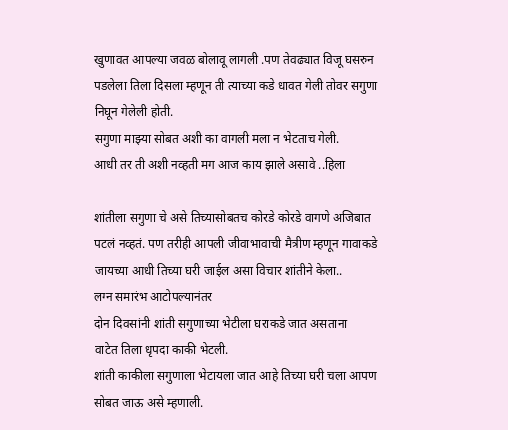खुणावत आपल्या जवळ बोलावू लागली .पण तेवढ्यात विजू घसरुन पडलेला तिला दिसला म्हणून ती त्याच्या कडे धावत गेली तोवर सगुणा निघून गेलेली होती.
सगुणा माझ्या सोबत अशी का वागली मला न भेटताच गेली.
आधी तर ती अशी नव्हती मग आज काय झाले असावे ..हिला

शांतीला सगुणा चे असे तिच्यासोबतच कोरडे कोरडे वागणे अजिबात पटलं नव्हतं. पण तरीही आपली जीवाभावाची मैत्रीण म्हणून गावाकडे जायच्या आधी तिच्या घरी जाईल असा विचार शांतीने केला..
लग्न समारंभ आटोपल्यानंतर
दोन दिवसांनी शांती सगुणाच्या भेटीला घराकडे जात असताना
वाटेत तिला धृपदा काकी भेटली.
शांती काकीला सगुणाला भेटायला जात आहे तिच्या घरी चला आपण सोबत जाऊ असे म्हणाली.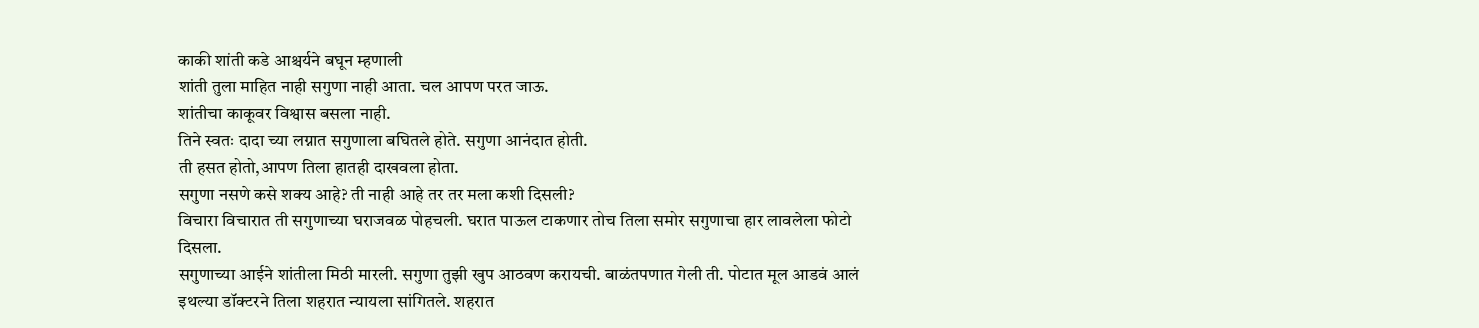काकी शांती कडे आश्चर्यने बघून म्हणाली
शांती तुला माहित नाही सगुणा नाही आता. चल आपण परत जाऊ.
शांतीचा काकूवर विश्वास बसला नाही.
तिने स्वतः दादा च्या लग्नात सगुणाला बघितले होते. सगुणा आनंदात होती.
ती हसत होतो,आपण तिला हातही दाखवला होता.
सगुणा नसणे कसे शक्य आहे? ती नाही आहे तर तर मला कशी दिसली?
विचारा विचारात ती सगुणाच्या घराजवळ पोहचली. घरात पाऊल टाकणार तोच तिला समोर सगुणाचा हार लावलेला फोटो दिसला.
सगुणाच्या आईने शांतीला मिठी मारली. सगुणा तुझी खुप आठवण करायची. बाळंतपणात गेली ती. पोटात मूल आडवं आलं इथल्या डॉक्टरने तिला शहरात न्यायला सांगितले. शहरात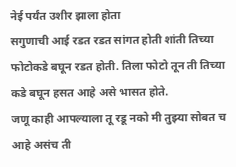नेई पर्यंत उशीर झाला होता
सगुणाची आई रडत रडत सांगत होती शांती तिच्या फोटोकडे बघून रडत होती. तिला फोटो तून ती तिच्या कडे बघून हसत आहे असे भासत होते.
जणू काही आपल्याला तू रडू नको मी तुझ्या सोबत च आहे असंच ती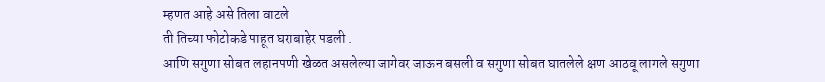म्हणत आहे असे तिला वाटले
ती तिच्या फोटोकडे पाहूत घराबाहेर पडली .
आणि सगुणा सोबत लहानपणी खेळत असलेल्या जागेवर जाऊन बसली व सगुणा सोबत घातलेले क्षण आठवू लागले सगुणा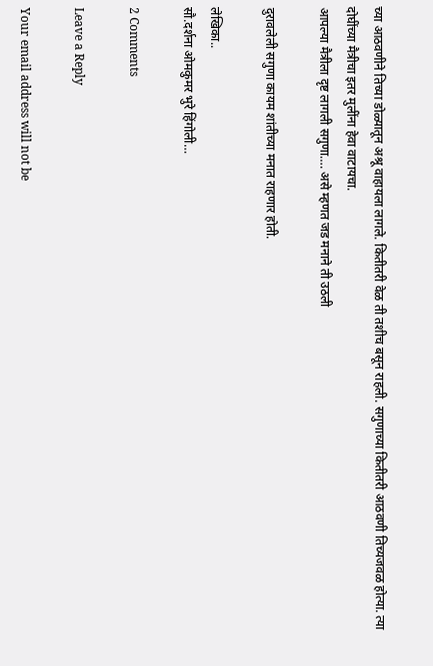च्या आठवणीने तिच्या डोळ्यातून अश्रू वाहायला लागले. कितीतरी वेळ ती तशीच बसून राहली. सगुणाच्या कितीतरी आठवणी तिच्यजवळ होत्या. त्या दोघींच्या मैत्रीचा इतर मुलींना हेवा वाटायचा.
आपल्या मैत्रीला दृष्ट लागली सगुणा…. असे म्हणत जड मनाने ती उठली

दुरावलेली सगुणा कायम शांतीच्या मनात राहणार होती.

लेखिका..
सौ.दर्शना ओमकुमर भुरे हिंगोली…

2 Comments

Leave a Reply

Your email address will not be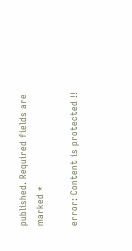published. Required fields are marked *

error: Content is protected !!